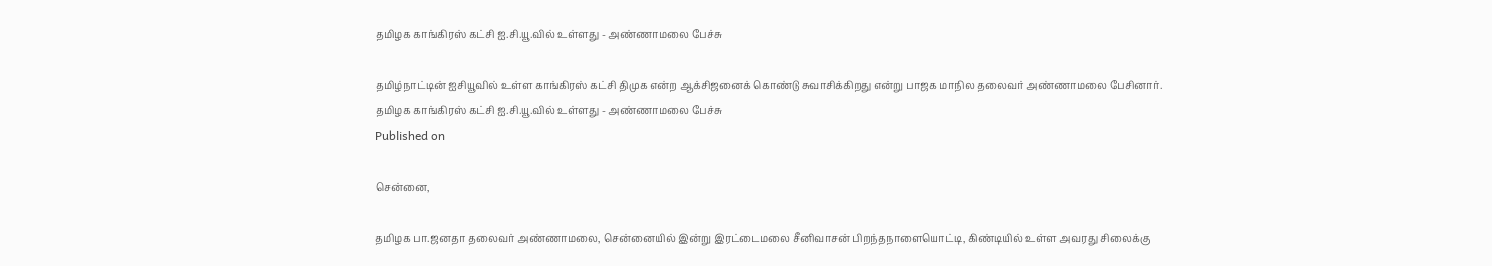தமிழக காங்கிரஸ் கட்சி ஐ.சி.யூ.வில் உள்ளது - அண்ணாமலை பேச்சு

தமிழ்நாட்டின் ஐசியூவில் உள்ள காங்கிரஸ் கட்சி திமுக என்ற ஆக்சிஜனைக் கொண்டு சுவாசிக்கிறது என்று பாஜக மாநில தலைவர் அண்ணாமலை பேசினார்.
தமிழக காங்கிரஸ் கட்சி ஐ.சி.யூ.வில் உள்ளது - அண்ணாமலை பேச்சு
Published on

சென்னை,

தமிழக பா.ஜனதா தலைவர் அண்ணாமலை, சென்னையில் இன்று இரட்டைமலை சீனிவாசன் பிறந்தநாளையொட்டி, கிண்டியில் உள்ள அவரது சிலைக்கு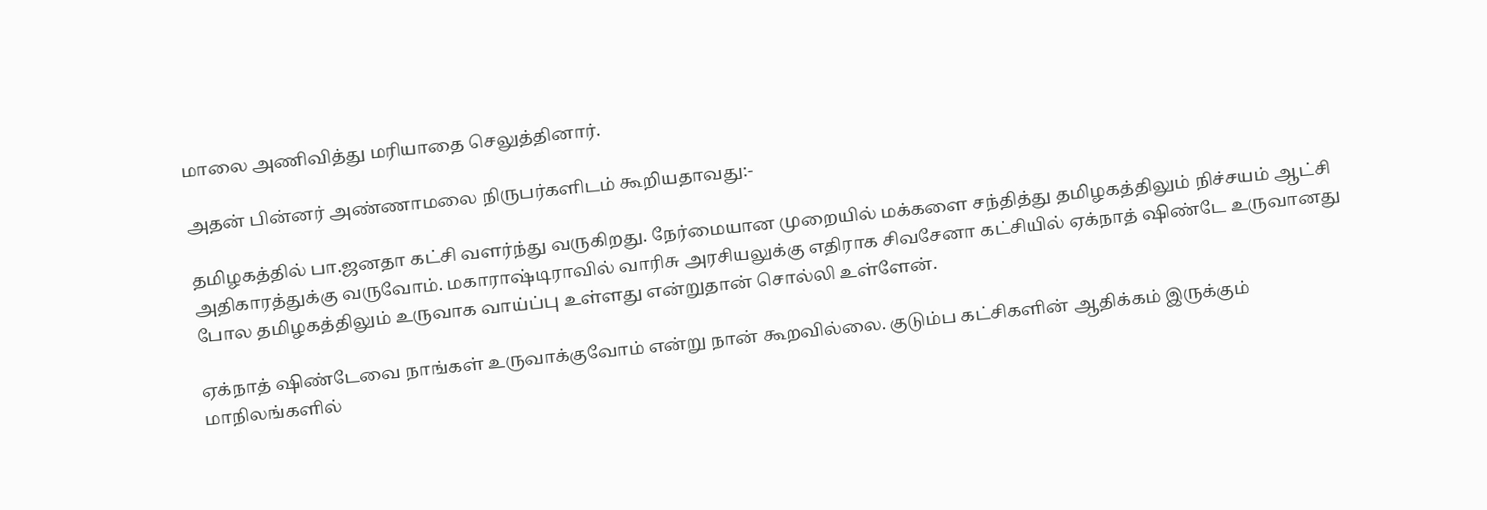மாலை அணிவித்து மரியாதை செலுத்தினார்.

அதன் பின்னர் அண்ணாமலை நிருபர்களிடம் கூறியதாவது:-

தமிழகத்தில் பா.ஜனதா கட்சி வளர்ந்து வருகிறது. நேர்மையான முறையில் மக்களை சந்தித்து தமிழகத்திலும் நிச்சயம் ஆட்சி அதிகாரத்துக்கு வருவோம். மகாராஷ்டிராவில் வாரிசு அரசியலுக்கு எதிராக சிவசேனா கட்சியில் ஏக்நாத் ஷிண்டே உருவானது போல தமிழகத்திலும் உருவாக வாய்ப்பு உள்ளது என்றுதான் சொல்லி உள்ளேன்.

ஏக்நாத் ஷிண்டேவை நாங்கள் உருவாக்குவோம் என்று நான் கூறவில்லை. குடும்ப கட்சிகளின் ஆதிக்கம் இருக்கும் மாநிலங்களில்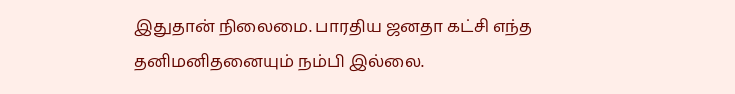இதுதான் நிலைமை. பாரதிய ஜனதா கட்சி எந்த தனிமனிதனையும் நம்பி இல்லை.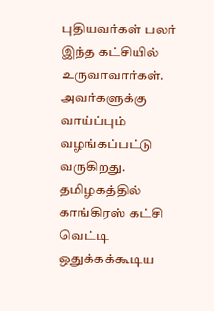புதியவர்கள் பலர் இந்த கட்சியில் உருவாவார்கள். அவர்களுக்கு வாய்ப்பும் வழங்கப்பட்டு வருகிறது. தமிழகத்தில் காங்கிரஸ் கட்சி வெட்டி ஒதுக்கக்கூடிய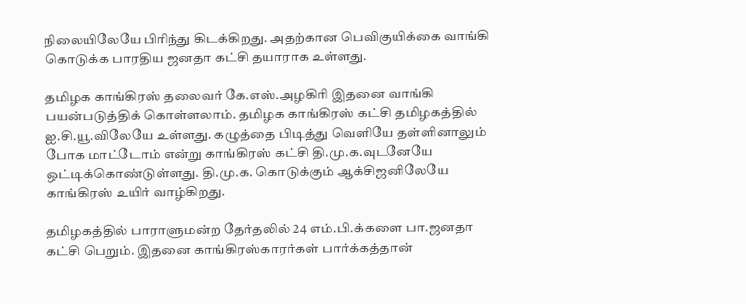நிலையிலேயே பிரிந்து கிடக்கிறது. அதற்கான பெவிகுயிக்கை வாங்கி கொடுக்க பாரதிய ஜனதா கட்சி தயாராக உள்ளது.

தமிழக காங்கிரஸ் தலைவர் கே.எஸ்.அழகிரி இதனை வாங்கி பயன்படுத்திக் கொள்ளலாம். தமிழக காங்கிரஸ் கட்சி தமிழகத்தில் ஐ.சி.யூ.விலேயே உள்ளது. கழுத்தை பிடித்து வெளியே தள்ளினாலும் போக மாட்டோம் என்று காங்கிரஸ் கட்சி தி.மு.க.வுடனேயே ஒட்டிக்கொண்டுள்ளது. தி.மு.க. கொடுக்கும் ஆக்சிஜனிலேயே காங்கிரஸ் உயிர் வாழ்கிறது.

தமிழகத்தில் பாராளுமன்ற தேர்தலில் 24 எம்.பி.க்களை பா.ஜனதா கட்சி பெறும். இதனை காங்கிரஸ்காரர்கள் பார்க்கத்தான்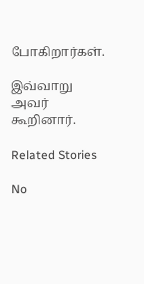போகிறார்கள்.

இவ்வாறு அவர் கூறினார்.

Related Stories

No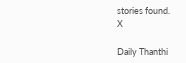stories found.
X

Daily Thanthi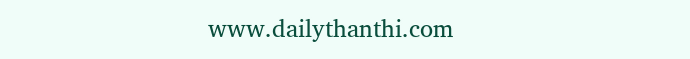www.dailythanthi.com